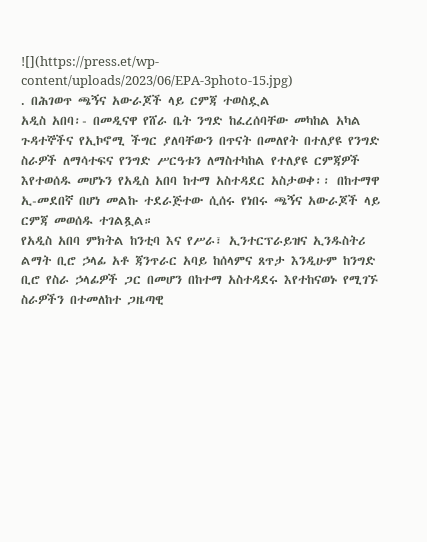![](https://press.et/wp-content/uploads/2023/06/EPA-3photo-15.jpg)
. በሕገወጥ ጫኝና አውራጆች ላይ ርምጃ ተወስዷል
አዲስ አበባ፡- በመዲናዋ የሸራ ቤት ንግድ ከፈረሰባቸው መካከል አካል ጉዳተኞችና የኢኮኖሚ ችግር ያለባቸውን በጥናት በመለየት በተለያዩ የንግድ ስራዎች ለማሳተፍና የንግድ ሥርዓቱን ለማስተካከል የተለያዩ ርምጃዎች እየተወሰዱ መሆኑን የአዲስ አበባ ከተማ አስተዳደር አስታወቀ፡፡ በከተማዋ ኢ-መደበኛ በሆነ መልኩ ተደራጅተው ሲሰሩ የነበሩ ጫኝና አውራጆች ላይ ርምጃ መወሰዱ ተገልጿል።
የአዲስ አበባ ምክትል ከንቲባ እና የሥራ፣ ኢንተርፕራይዝና ኢንዱስትሪ ልማት ቢሮ ኃላፊ አቶ ጃንጥራር አባይ ከሰላምና ጸጥታ እንዲሁም ከንግድ ቢሮ የስራ ኃላፊዎች ጋር በመሆን በከተማ አስተዳደሩ እየተከናወኑ የሚገኙ ስራዎችን በተመለከተ ጋዜጣዊ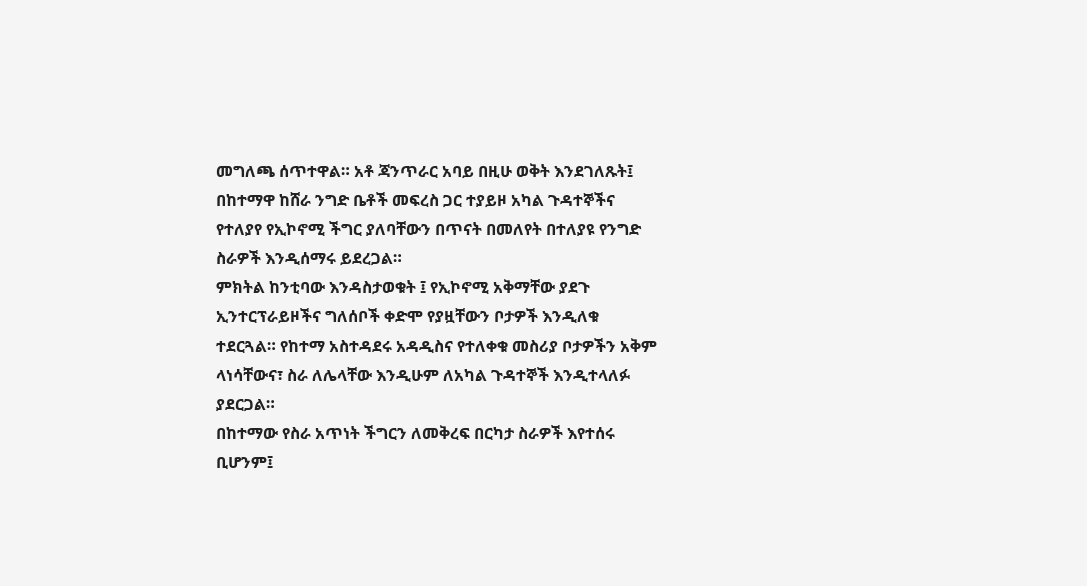መግለጫ ሰጥተዋል። አቶ ጃንጥራር አባይ በዚሁ ወቅት እንደገለጹት፤ በከተማዋ ከሸራ ንግድ ቤቶች መፍረስ ጋር ተያይዞ አካል ጉዳተኞችና የተለያየ የኢኮኖሚ ችግር ያለባቸውን በጥናት በመለየት በተለያዩ የንግድ ስራዎች እንዲሰማሩ ይደረጋል።
ምክትል ከንቲባው እንዳስታወቁት ፤ የኢኮኖሚ አቅማቸው ያደጉ ኢንተርፕራይዞችና ግለሰቦች ቀድሞ የያዟቸውን ቦታዎች እንዲለቁ ተደርጓል። የከተማ አስተዳደሩ አዳዲስና የተለቀቁ መስሪያ ቦታዎችን አቅም ላነሳቸውና፣ ስራ ለሌላቸው እንዲሁም ለአካል ጉዳተኞች እንዲተላለፉ ያደርጋል።
በከተማው የስራ አጥነት ችግርን ለመቅረፍ በርካታ ስራዎች እየተሰሩ ቢሆንም፤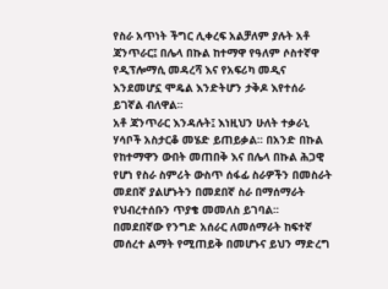የስራ አጥነት ችግር ሊቀረፍ አልቻለም ያሉት አቶ ጃንጥራር፤ በሌላ በኩል ከተማዋ የዓለም ሶስተኛዋ የዲፕሎማሲ መዳረሻ እና የአፍሪካ መዲና እንደመሆኗ ሞዴል እንድትሆን ታቅዶ እየተሰራ ይገኛል ብለዋል፡፡
አቶ ጃንጥራር እንዳሉት፤ እነዚህን ሁለት ተቃራኒ ሃሳቦች አስታርቆ መሄድ ይጠይቃል፡፡ በአንድ በኩል የከተማዋን ውበት መጠበቅ እና በሌላ በኩል ሕጋዊ የሆነ የስራ ስምሪት ውስጥ ሰፋፊ ስራዎችን በመስራት መደበኛ ያልሆኑትን በመደበኛ ስራ በማሰማራት የህብረተሰቡን ጥያቄ መመለስ ይገባል፡፡
በመደበኛው የንግድ አሰራር ለመሰማራት ከፍተኛ መሰረተ ልማት የሚጠይቅ በመሆኑና ይህን ማድረግ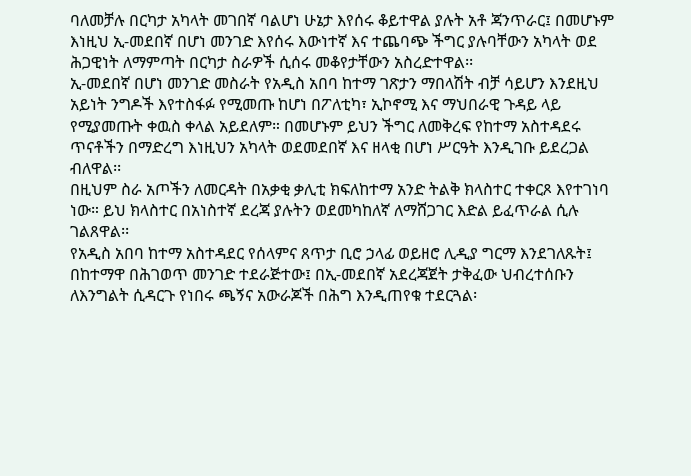ባለመቻሉ በርካታ አካላት መገበኛ ባልሆነ ሁኔታ እየሰሩ ቆይተዋል ያሉት አቶ ጃንጥራር፤ በመሆኑም እነዚህ ኢ-መደበኛ በሆነ መንገድ እየሰሩ እውነተኛ እና ተጨባጭ ችግር ያሉባቸውን አካላት ወደ ሕጋዊነት ለማምጣት በርካታ ስራዎች ሲሰሩ መቆየታቸውን አስረድተዋል፡፡
ኢ-መደበኛ በሆነ መንገድ መስራት የአዲስ አበባ ከተማ ገጽታን ማበላሽት ብቻ ሳይሆን እንደዚህ አይነት ንግዶች እየተስፋፉ የሚመጡ ከሆነ በፖለቲካ፣ ኢኮኖሚ እና ማህበራዊ ጉዳይ ላይ የሚያመጡት ቀዉስ ቀላል አይደለም። በመሆኑም ይህን ችግር ለመቅረፍ የከተማ አስተዳደሩ ጥናቶችን በማድረግ እነዚህን አካላት ወደመደበኛ እና ዘላቂ በሆነ ሥርዓት እንዲገቡ ይደረጋል ብለዋል፡፡
በዚህም ስራ አጦችን ለመርዳት በአቃቂ ቃሊቲ ክፍለከተማ አንድ ትልቅ ክላስተር ተቀርጾ እየተገነባ ነው። ይህ ክላስተር በአነስተኛ ደረጃ ያሉትን ወደመካከለኛ ለማሸጋገር እድል ይፈጥራል ሲሉ ገልጸዋል፡፡
የአዲስ አበባ ከተማ አስተዳደር የሰላምና ጸጥታ ቢሮ ኃላፊ ወይዘሮ ሊዲያ ግርማ እንደገለጹት፤ በከተማዋ በሕገወጥ መንገድ ተደራጅተው፤ በኢ-መደበኛ አደረጃጀት ታቅፈው ህብረተሰቡን ለእንግልት ሲዳርጉ የነበሩ ጫኝና አውራጆች በሕግ እንዲጠየቁ ተደርጓል፡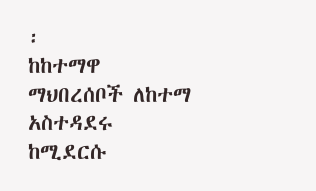፡
ከከተማዋ ማህበረሰቦች ለከተማ አስተዳደሩ ከሚደርሱ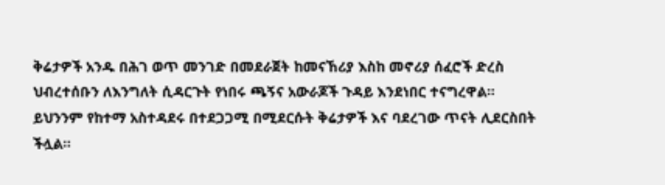ቅሬታዎች አንዱ በሕገ ወጥ መንገድ በመደራጀት ከመናኸሪያ እስከ መኖሪያ ሰፈሮች ድረስ ህብረተሰቡን ለእንግለት ሲዳርጉት የነበሩ ጫኝና አውራጆች ጉዳይ እንደነበር ተናግረዋል፡፡
ይህንንም የከተማ አስተዳደሩ በተደጋጋሚ በሚደርሱት ቅሬታዎች እና ባደረገው ጥናት ሊደርስበት ችሏል፡፡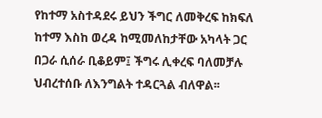የከተማ አስተዳደሩ ይህን ችግር ለመቅረፍ ከክፍለ ከተማ እስከ ወረዳ ከሚመለከታቸው አካላት ጋር በጋራ ሲሰራ ቢቆይም፤ ችግሩ ሊቀረፍ ባለመቻሉ ህብረተሰቡ ለእንግልት ተዳርጓል ብለዋል፡፡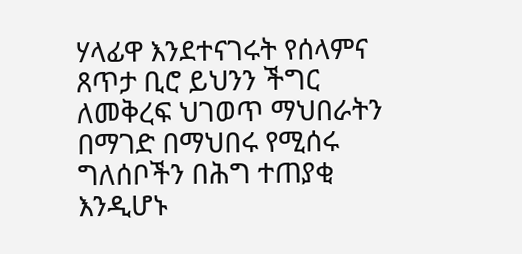ሃላፊዋ እንደተናገሩት የሰላምና ጸጥታ ቢሮ ይህንን ችግር ለመቅረፍ ህገወጥ ማህበራትን በማገድ በማህበሩ የሚሰሩ ግለሰቦችን በሕግ ተጠያቂ እንዲሆኑ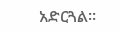አድርጓል፡፡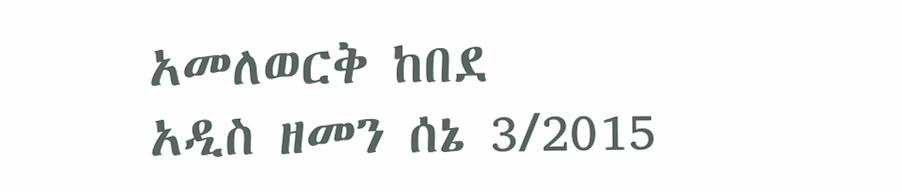አመለወርቅ ከበደ
አዲስ ዘመን ሰኔ 3/2015